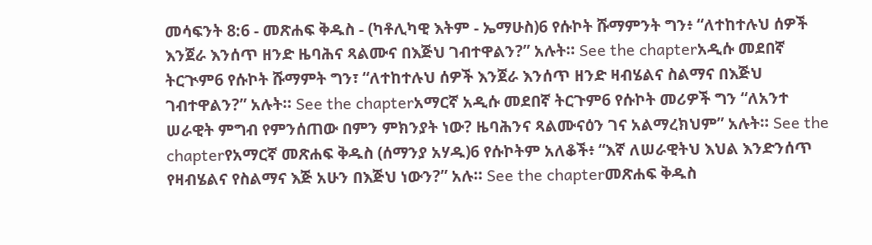መሳፍንት 8:6 - መጽሐፍ ቅዱስ - (ካቶሊካዊ እትም - ኤማሁስ)6 የሱኮት ሹማምንት ግን፥ “ለተከተሉህ ሰዎች እንጀራ እንሰጥ ዘንድ ዜባሕና ጻልሙና በእጅህ ገብተዋልን?” አሉት። See the chapterአዲሱ መደበኛ ትርጒም6 የሱኮት ሹማምት ግን፣ “ለተከተሉህ ሰዎች እንጀራ እንሰጥ ዘንድ ዛብሄልና ስልማና በእጅህ ገብተዋልን?” አሉት። See the chapterአማርኛ አዲሱ መደበኛ ትርጉም6 የሱኮት መሪዎች ግን “ለአንተ ሠራዊት ምግብ የምንሰጠው በምን ምክንያት ነው? ዜባሕንና ጻልሙናዕን ገና አልማረክህም” አሉት። See the chapterየአማርኛ መጽሐፍ ቅዱስ (ሰማንያ አሃዱ)6 የሱኮትም አለቆች፥ “እኛ ለሠራዊትህ እህል እንድንሰጥ የዛብሄልና የስልማና እጅ አሁን በእጅህ ነውን?” አሉ። See the chapterመጽሐፍ ቅዱስ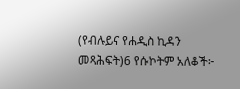(የብሉይና የሐዲስ ኪዳን መጻሕፍት)6 የሱኮትም አለቆች፦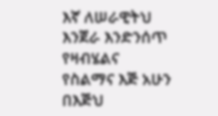እኛ ለሠራዊትህ እንጀራ እንድንሰጥ የዛብሄልና የስልማና እጅ አሁን በእጅህ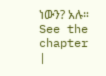ነውን? አሉ። See the chapter |